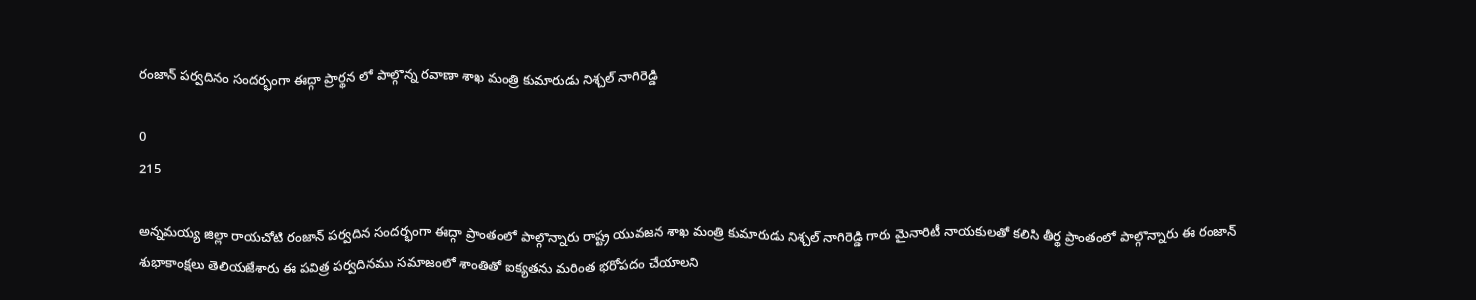రంజాన్ పర్వదినం సందర్భంగా ఈద్గా ప్రార్థన లో పాల్గొన్న రవాణా శాఖ మంత్రి కుమారుడు నిశ్చల్ నాగిరెడ్డి

0
215

అన్నమయ్య జిల్లా రాయచోటి రంజాన్ పర్వదిన సందర్భంగా ఈద్గా ప్రాంతంలో పాల్గొన్నారు రాష్ట్ర యువజన శాఖ మంత్రి కుమారుడు నిశ్చల్ నాగిరెడ్డి గారు మైనారిటీ నాయకులతో కలిసి తీర్థ ప్రాంతంలో పాల్గొన్నారు ఈ రంజాన్ శుభాకాంక్షలు తెలియజేశారు ఈ పవిత్ర పర్వదినము సమాజంలో శాంతితో ఐక్యతను మరింత భరోపదం చేయాలని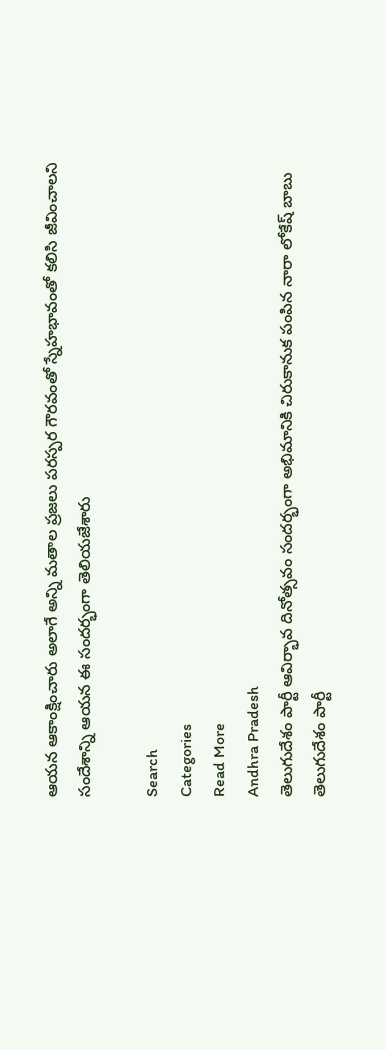ఆయన ఆకాంక్షించారు అలాగే అన్ని మతాల ప్రజలు పరస్పర గౌరవంతో స్నేహభావంతో కలిసి జీవించాలని సందేశాన్ని ఆయన ఈ సందర్భంగా తెలియజేశారు

Search
Categories
Read More
Andhra Pradesh
తెలుగుదేశం పార్టీ ఆవిర్భావ దినోత్సవం సందర్భంగా అభిమానికి చిరుకానుక పంపిన నారా లోకేష్ బాబు
తెలుగుదేశం పార్టీ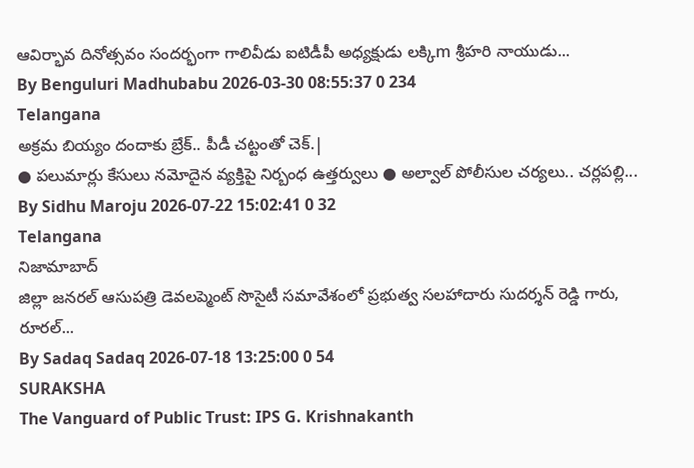ఆవిర్భావ దినోత్సవం సందర్భంగా గాలివీడు ఐటిడీపీ అధ్యక్షుడు లక్కిm శ్రీహరి నాయుడు...
By Benguluri Madhubabu 2026-03-30 08:55:37 0 234
Telangana
అక్రమ బియ్యం దందాకు బ్రేక్.. పీడీ చట్టంతో చెక్.|
● పలుమార్లు కేసులు నమోదైన వ్యక్తిపై నిర్బంధ ఉత్తర్వులు ● అల్వాల్ పోలీసుల చర్యలు.. చర్లపల్లి...
By Sidhu Maroju 2026-07-22 15:02:41 0 32
Telangana
నిజామాబాద్
జిల్లా జనరల్ ఆసుపత్రి డెవలప్మెంట్ సొసైటీ సమావేశంలో ప్రభుత్వ సలహాదారు సుదర్శన్ రెడ్డి గారు, రూరల్...
By Sadaq Sadaq 2026-07-18 13:25:00 0 54
SURAKSHA
The Vanguard of Public Trust: IPS G. Krishnakanth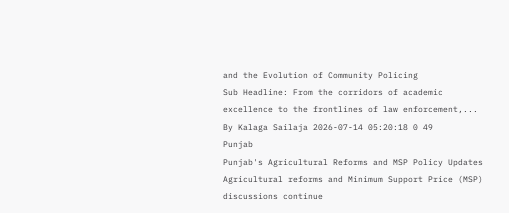and the Evolution of Community Policing
Sub Headline: From the corridors of academic excellence to the frontlines of law enforcement,...
By Kalaga Sailaja 2026-07-14 05:20:18 0 49
Punjab
Punjab's Agricultural Reforms and MSP Policy Updates
Agricultural reforms and Minimum Support Price (MSP) discussions continue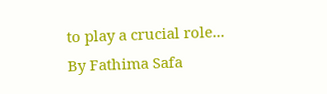to play a crucial role...
By Fathima Safa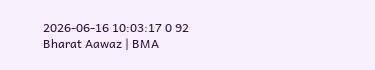2026-06-16 10:03:17 0 92
Bharat Aawaz | BMA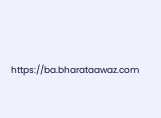https://ba.bharataawaz.com